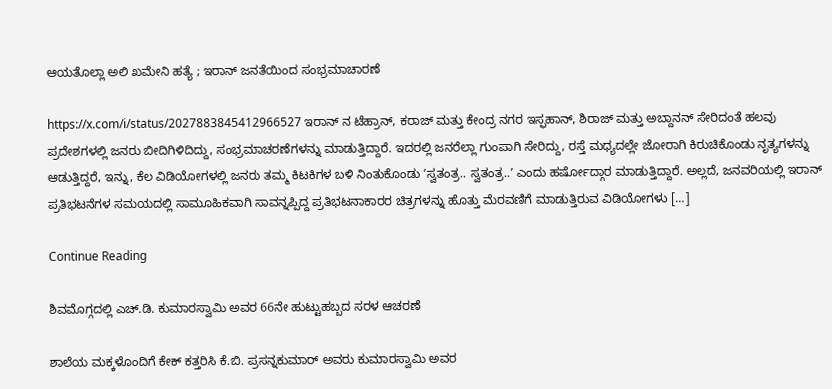ಆಯತೊಲ್ಲಾ ಅಲಿ ಖಮೇನಿ ಹತ್ಯೆ ; ಇರಾನ್ ಜನತೆಯಿಂದ ಸಂಭ್ರಮಾಚಾರಣೆ

https://x.com/i/status/2027883845412966527 ಇರಾನ್‌ ನ ಟೆಹ್ರಾನ್‌, ಕರಾಜ್ ಮತ್ತು ಕೇಂದ್ರ ನಗರ ಇಸ್ಫಹಾನ್‌, ಶಿರಾಜ್ ಮತ್ತು ಅಬ್ದಾನನ್ ಸೇರಿದಂತೆ ಹಲವು ಪ್ರದೇಶಗಳಲ್ಲಿ ಜನರು ಬೀದಿಗಿಳಿದಿದ್ದು, ಸಂಭ್ರಮಾಚರಣೆಗಳನ್ನು ಮಾಡುತ್ತಿದ್ದಾರೆ. ಇದರಲ್ಲಿ ಜನರೆಲ್ಲಾ ಗುಂಪಾಗಿ ಸೇರಿದ್ದು, ರಸ್ತೆ ಮಧ್ಯದಲ್ಲೇ ಜೋರಾಗಿ ಕಿರುಚಿಕೊಂಡು ನೃತ್ಯಗಳನ್ನು ಆಡುತ್ತಿದ್ದರೆ, ಇನ್ನು, ಕೆಲ ವಿಡಿಯೋಗಳಲ್ಲಿ ಜನರು ತಮ್ಮ ಕಿಟಕಿಗಳ ಬಳಿ ನಿಂತುಕೊಂಡು ʼಸ್ವತಂತ್ರ.. ಸ್ವತಂತ್ರ..ʼ ಎಂದು ಹರ್ಷೋದ್ಗಾರ ಮಾಡುತ್ತಿದ್ದಾರೆ. ಅಲ್ಲದೆ, ಜನವರಿಯಲ್ಲಿ ಇರಾನ್‌ ಪ್ರತಿಭಟನೆಗಳ ಸಮಯದಲ್ಲಿ ಸಾಮೂಹಿಕವಾಗಿ ಸಾವನ್ನಪ್ಪಿದ್ದ ಪ್ರತಿಭಟನಾಕಾರರ ಚಿತ್ರಗಳನ್ನು ಹೊತ್ತು ಮೆರವಣಿಗೆ ಮಾಡುತ್ತಿರುವ ವಿಡಿಯೋಗಳು […]

Continue Reading

ಶಿವಮೊಗ್ಗದಲ್ಲಿ ಎಚ್.ಡಿ. ಕುಮಾರಸ್ವಾಮಿ ಅವರ 66ನೇ ಹುಟ್ಟುಹಬ್ಬದ ಸರಳ ಆಚರಣೆ

ಶಾಲೆಯ ಮಕ್ಕಳೊಂದಿಗೆ ಕೇಕ್ ಕತ್ತರಿಸಿ ಕೆ.ಬಿ. ಪ್ರಸನ್ನಕುಮಾರ್ ಅವರು ಕುಮಾರಸ್ವಾಮಿ ಅವರ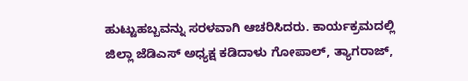ಹುಟ್ಟುಹಬ್ಬವನ್ನು ಸರಳವಾಗಿ ಆಚರಿಸಿದರು. ಕಾರ್ಯಕ್ರಮದಲ್ಲಿ ಜಿಲ್ಲಾ ಜೆಡಿಎಸ್ ಅಧ್ಯಕ್ಷ ಕಡಿದಾಳು ಗೋಪಾಲ್, ತ್ಯಾಗರಾಜ್,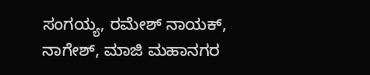ಸಂಗಯ್ಯ, ರಮೇಶ್ ನಾಯಕ್, ನಾಗೇಶ್, ಮಾಜಿ ಮಹಾನಗರ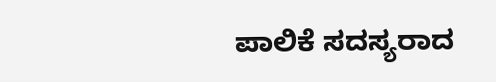ಪಾಲಿಕೆ ಸದಸ್ಯರಾದ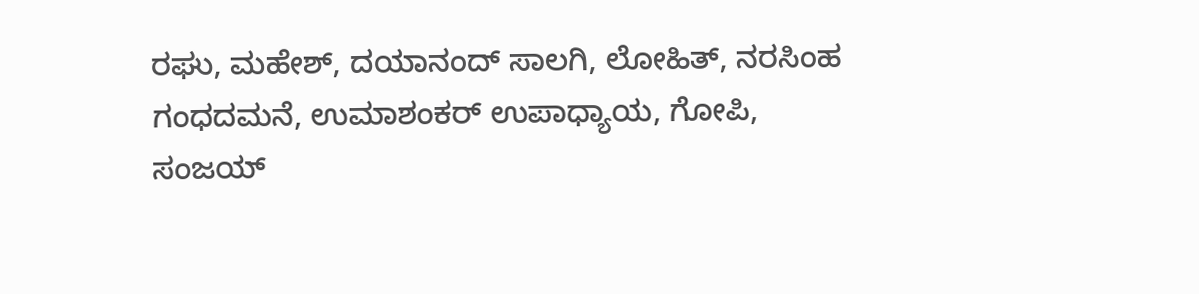ರಘು, ಮಹೇಶ್, ದಯಾನಂದ್ ಸಾಲಗಿ, ಲೋಹಿತ್, ನರಸಿಂಹ ಗಂಧದಮನೆ, ಉಮಾಶಂಕರ್ ಉಪಾಧ್ಯಾಯ, ಗೋಪಿ, ಸಂಜಯ್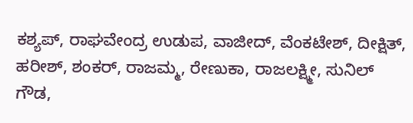ಕಶ್ಯಪ್, ರಾಘವೇಂದ್ರ ಉಡುಪ, ವಾಜೀದ್, ವೆಂಕಟೇಶ್, ದೀಕ್ಷಿತ್, ಹರೀಶ್, ಶಂಕರ್, ರಾಜಮ್ಮ, ರೇಣುಕಾ, ರಾಜಲಕ್ಷ್ಮೀ, ಸುನಿಲ್ ಗೌಡ,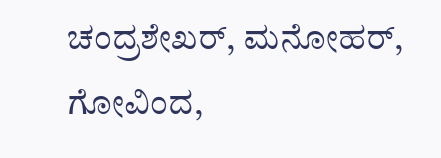ಚಂದ್ರಶೇಖರ್, ಮನೋಹರ್, ಗೋವಿಂದ,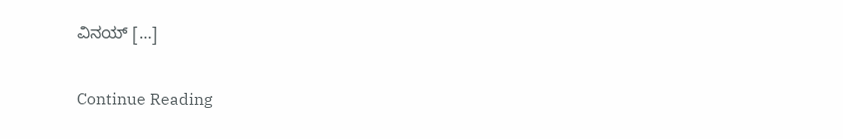ವಿನಯ್ […]

Continue Reading